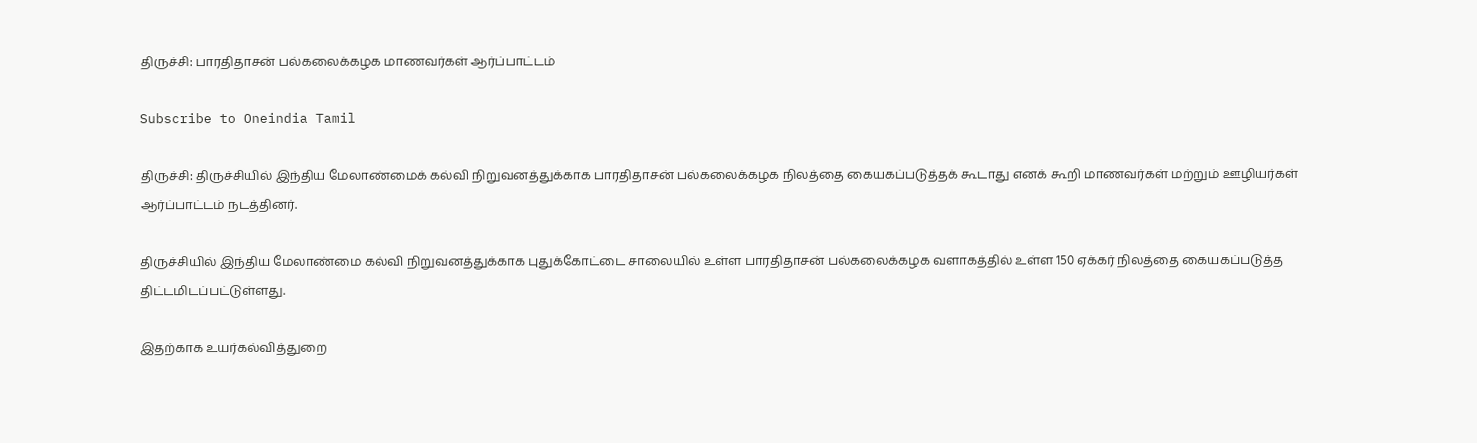திருச்சி: பாரதிதாசன் பல்கலைக்கழக மாணவர்கள் ஆர்ப்பாட்டம்

Subscribe to Oneindia Tamil

திருச்சி: திருச்சியில் இந்திய மேலாண்மைக் கல்வி நிறுவனத்துக்காக பாரதிதாசன் பல்கலைக்கழக நிலத்தை கையகப்படுத்தக் கூடாது எனக் கூறி மாணவர்கள் மற்றும் ஊழியர்கள் ஆர்ப்பாட்டம் நடத்தினர்.

திருச்சியில் இந்திய மேலாண்மை கல்வி நிறுவனத்துக்காக புதுக்கோட்டை சாலையில் உள்ள பாரதிதாசன் பல்கலைக்கழக வளாகத்தில் உள்ள 150 ஏக்கர் நிலத்தை கையகப்படுத்த திட்டமிடப்பட்டுள்ளது.

இதற்காக உயர்கல்வித்துறை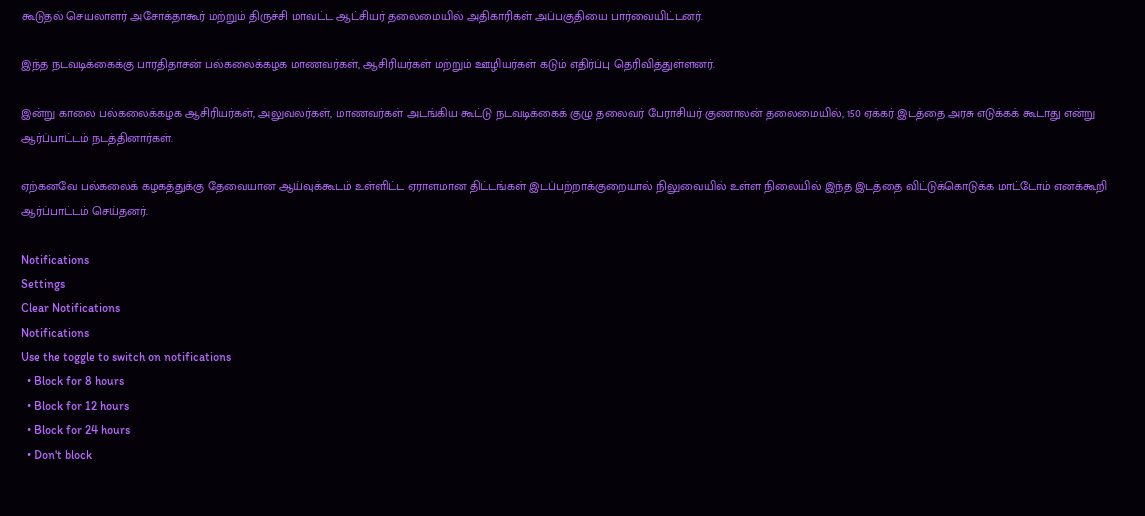கூடுதல் செயலாளர் அசோக்தாகூர் மற்றும் திருச்சி மாவட்ட ஆட்சியர் தலைமையில் அதிகாரிகள் அப்பகுதியை பார்வையிட்டனர்.

இந்த நடவடிக்கைக்கு பாரதிதாசன் பல்கலைக்கழக மாணவர்கள், ஆசிரியர்கள் மற்றும் ஊழியர்கள் கடும் எதிர்ப்பு தெரிவித்துள்ளனர்.

இன்று காலை பல்கலைக்கழக ஆசிரியர்கள், அலுவலர்கள், மாணவர்கள் அடங்கிய கூட்டு நடவடிக்கைக் குழு தலைவர் பேராசியர் குணாலன் தலைமையில், 150 ஏக்கர் இடத்தை அரசு எடுக்கக் கூடாது என்று ஆர்ப்பாட்டம் நடத்தினார்கள்.

ஏற்கனவே பல்கலைக் கழகத்துக்கு தேவையான ஆய்வுக்கூடம் உள்ளிட்ட ஏராளமான திட்டங்கள் இடப்பற்றாக்குறையால் நிலுவையில் உள்ள நிலையில் இந்த இடத்தை விட்டுக்கொடுக்க மாட்டோம் எனக்கூறி ஆர்ப்பாட்டம் செய்தனர்.

Notifications
Settings
Clear Notifications
Notifications
Use the toggle to switch on notifications
  • Block for 8 hours
  • Block for 12 hours
  • Block for 24 hours
  • Don't block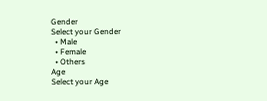Gender
Select your Gender
  • Male
  • Female
  • Others
Age
Select your Age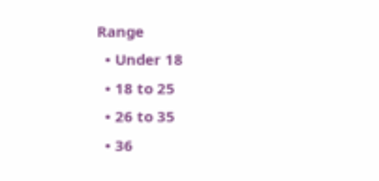Range
  • Under 18
  • 18 to 25
  • 26 to 35
  • 36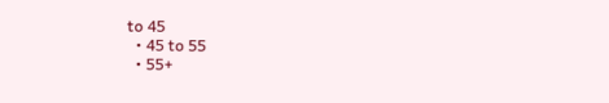to 45
  • 45 to 55
  • 55+